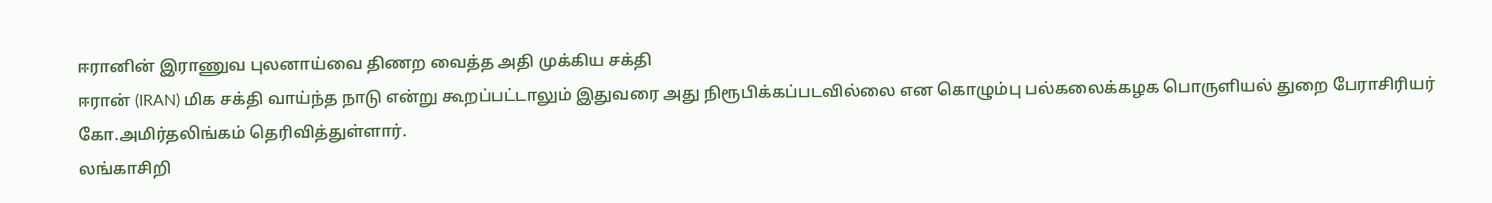ஈரானின் இராணுவ புலனாய்வை திணற வைத்த அதி முக்கிய சக்தி
ஈரான் (IRAN) மிக சக்தி வாய்ந்த நாடு என்று கூறப்பட்டாலும் இதுவரை அது நிரூபிக்கப்படவில்லை என கொழும்பு பல்கலைக்கழக பொருளியல் துறை பேராசிரியர் கோ.அமிர்தலிங்கம் தெரிவித்துள்ளார்.
லங்காசிறி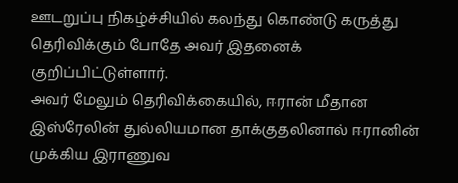ஊடறுப்பு நிகழ்ச்சியில் கலந்து கொண்டு கருத்து தெரிவிக்கும் போதே அவர் இதனைக் குறிப்பிட்டுள்ளார்.
அவர் மேலும் தெரிவிக்கையில், ஈரான் மீதான இஸ்ரேலின் துல்லியமான தாக்குதலினால் ஈரானின் முக்கிய இராணுவ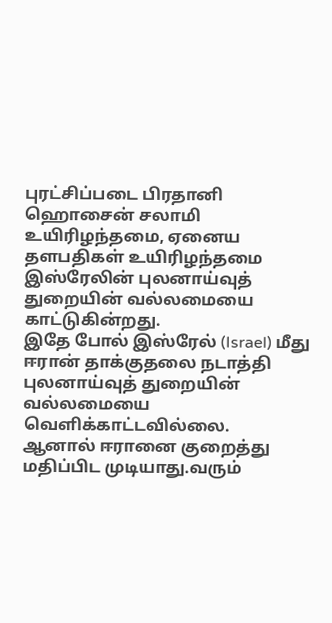புரட்சிப்படை பிரதானி ஹொசைன் சலாமி உயிரிழந்தமை, ஏனைய தளபதிகள் உயிரிழந்தமை இஸ்ரேலின் புலனாய்வுத் துறையின் வல்லமையை காட்டுகின்றது.
இதே போல் இஸ்ரேல் (Israel) மீது ஈரான் தாக்குதலை நடாத்தி புலனாய்வுத் துறையின் வல்லமையை வெளிக்காட்டவில்லை.
ஆனால் ஈரானை குறைத்து மதிப்பிட முடியாது.வரும்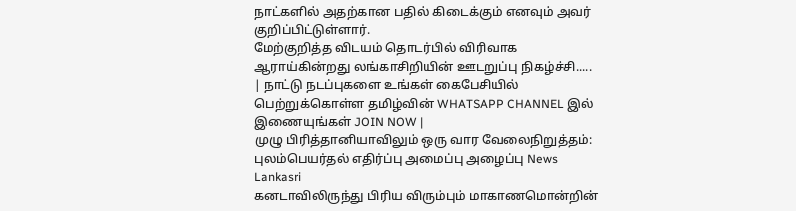நாட்களில் அதற்கான பதில் கிடைக்கும் எனவும் அவர் குறிப்பிட்டுள்ளார்.
மேற்குறித்த விடயம் தொடர்பில் விரிவாக ஆராய்கின்றது லங்காசிறியின் ஊடறுப்பு நிகழ்ச்சி.....
| நாட்டு நடப்புகளை உங்கள் கைபேசியில் பெற்றுக்கொள்ள தமிழ்வின் WHATSAPP CHANNEL இல் இணையுங்கள் JOIN NOW |
முழு பிரித்தானியாவிலும் ஒரு வார வேலைநிறுத்தம்: புலம்பெயர்தல் எதிர்ப்பு அமைப்பு அழைப்பு News Lankasri
கனடாவிலிருந்து பிரிய விரும்பும் மாகாணமொன்றின்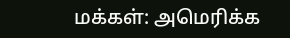மக்கள்: அமெரிக்க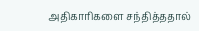அதிகாரிகளை சந்தித்ததால்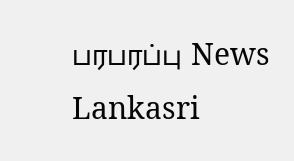பரபரப்பு News Lankasri